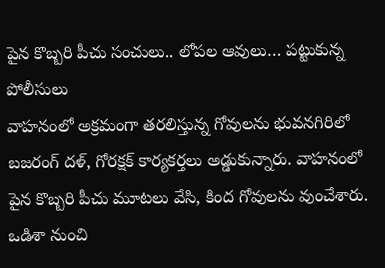పైన కొబ్బరి పీచు సంచులు.. లోపల ఆవులు… పట్టుకున్న పోలీసులు
వాహనంలో అక్రమంగా తరలిస్తున్న గోవులను భువనగిరిలో బజరంగ్ దళ్, గోరక్షక్ కార్యకర్తలు అడ్డుకున్నారు. వాహనంలో పైన కొబ్బరి పీచు మూటలు వేసి, కింద గోవులను వుంచేశారు. ఒడిశా నుంచి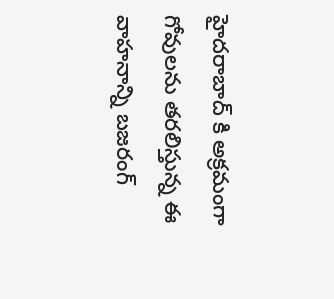హైదరాబాద్ కి అక్రమంగా గోవులను తరలిస్తున్న ఈ వాహనాన్ని బజరంగ్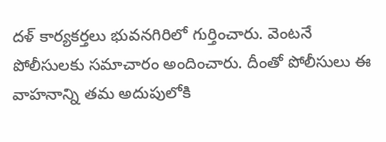దళ్ కార్యకర్తలు భువనగిరిలో గుర్తించారు. వెంటనే పోలీసులకు సమాచారం అందించారు. దీంతో పోలీసులు ఈ వాహనాన్ని తమ అదుపులోకి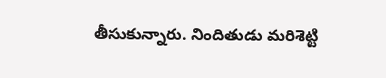తీసుకున్నారు. నిందితుడు మరిశెట్టి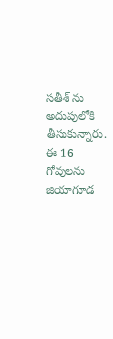సతీశ్ ను అదుపులోకి తీసుకున్నారు. ఈ 16 గోవులను జియాగూడ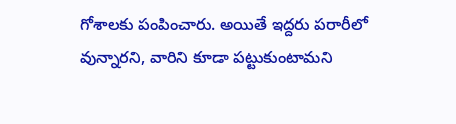గోశాలకు పంపించారు. అయితే ఇద్దరు పరారీలో వున్నారని, వారిని కూడా పట్టుకుంటామని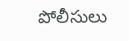పోలీసులు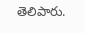తెలిపారు.